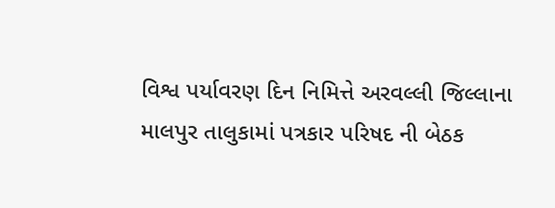વિશ્વ પર્યાવરણ દિન નિમિત્તે અરવલ્લી જિલ્લાના માલપુર તાલુકામાં પત્રકાર પરિષદ ની બેઠક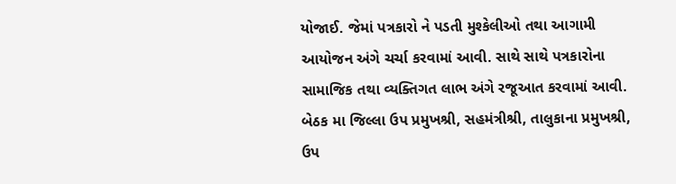યોજાઈ. જેમાં પત્રકારો ને પડતી મુશ્કેલીઓ તથા આગામી આયોજન અંગે ચર્ચા કરવામાં આવી. સાથે સાથે પત્રકારોના સામાજિક તથા વ્યક્તિગત લાભ અંગે રજૂઆત કરવામાં આવી. બેઠક મા જિલ્લા ઉપ પ્રમુખશ્રી, સહમંત્રીશ્રી, તાલુકાના પ્રમુખશ્રી, ઉપ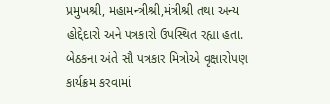પ્રમુખશ્રી, મહામન્ત્રીશ્રી,મંત્રીશ્રી તથા અન્ય હોદ્દેદારો અને પત્રકારો ઉપસ્થિત રહ્યા હતા. બેઠકના અંતે સૌ પત્રકાર મિત્રોએ વૃક્ષારોપણ કાર્યક્રમ કરવામાં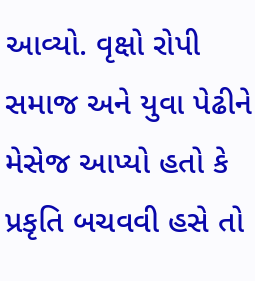આવ્યો. વૃક્ષો રોપી સમાજ અને યુવા પેઢીને મેસેજ આપ્યો હતો કે પ્રકૃતિ બચવવી હસે તો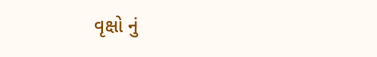વૃક્ષો નું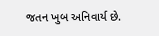જતન ખુબ અનિવાર્ય છે.